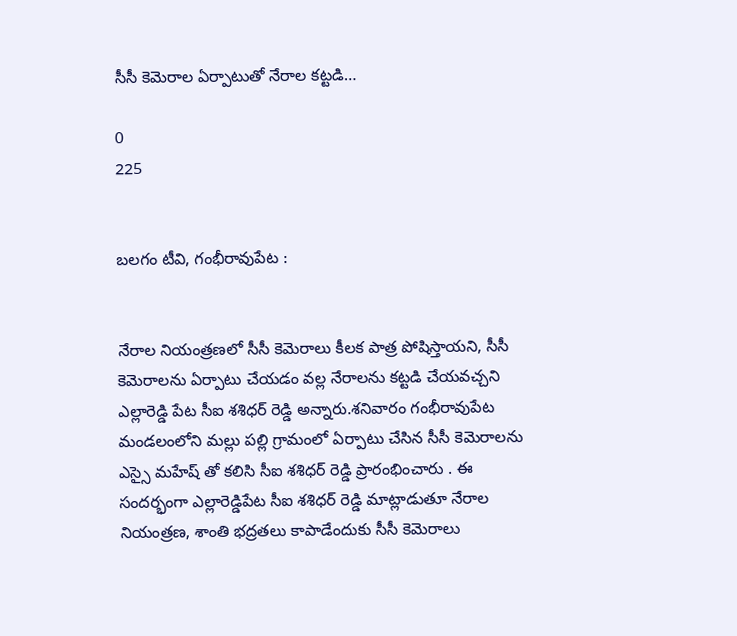సీసీ కెమెరాల ఏర్పాటుతో నేరాల కట్టడి…

0
225


బలగం టీవి, గంభీరావుపేట :


నేరాల నియంత్రణలో సీసీ కెమెరాలు కీలక పాత్ర పోషిస్తాయని, సీసీ కెమెరాలను ఏర్పాటు చేయడం వల్ల నేరాలను కట్టడి చేయవచ్చని ఎల్లారెడ్డి పేట సీఐ శశిధర్ రెడ్డి అన్నారు.శనివారం గంభీరావుపేట మండలంలోని మల్లు పల్లి గ్రామంలో ఏర్పాటు చేసిన సీసీ కెమెరాలను ఎస్సై మహేష్ తో కలిసి సీఐ శశిధర్ రెడ్డి ప్రారంభించారు . ఈ సందర్భంగా ఎల్లారెడ్డిపేట సీఐ శశిధర్ రెడ్డి మాట్లాడుతూ నేరాల నియంత్రణ, శాంతి భద్రతలు కాపాడేందుకు సీసీ కెమెరాలు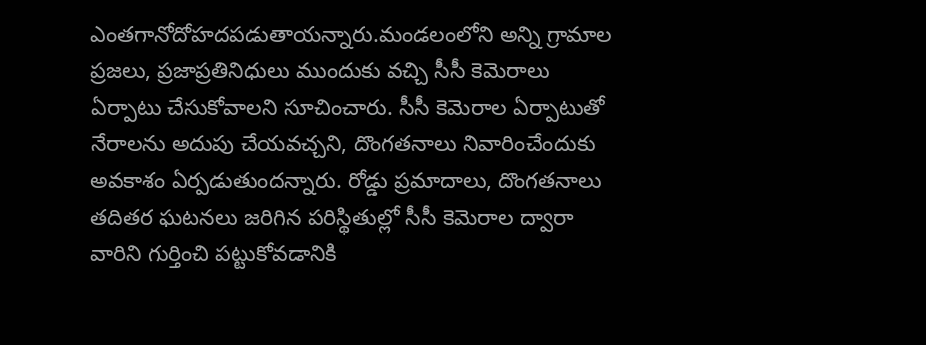ఎంతగానోదోహదపడుతాయన్నారు.మండలంలోని అన్ని గ్రామాల ప్రజలు, ప్రజాప్రతినిధులు ముందుకు వచ్చి సీసీ కెమెరాలు ఏర్పాటు చేసుకోవాలని సూచించారు. సీసీ కెమెరాల ఏర్పాటుతో నేరాలను అదుపు చేయవచ్చని, దొంగతనాలు నివారించేందుకు అవకాశం ఏర్పడుతుందన్నారు. రోడ్డు ప్రమాదాలు, దొంగతనాలు తదితర ఘటనలు జరిగిన పరిస్థితుల్లో సీసీ కెమెరాల ద్వారా వారిని గుర్తించి పట్టుకోవడానికి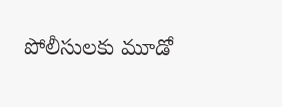పోలీసులకు మూడో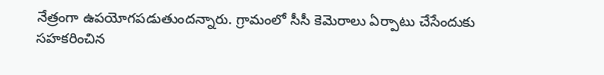నేత్రంగా ఉపయోగపడుతుందన్నారు. గ్రామంలో సీసీ కెమెరాలు ఏర్పాటు చేసేందుకు సహకరించిన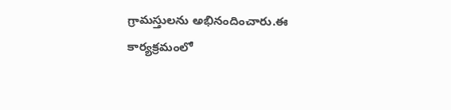గ్రామస్తులను అభినందించారు.ఈ కార్యక్రమంలో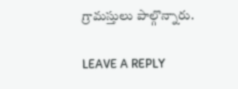గ్రామస్తులు పాల్గొన్నారు.

LEAVE A REPLY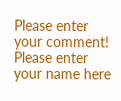Please enter your comment!
Please enter your name here